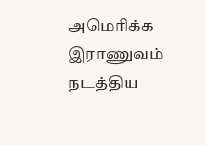அமெரிக்க இராணுவம் நடத்திய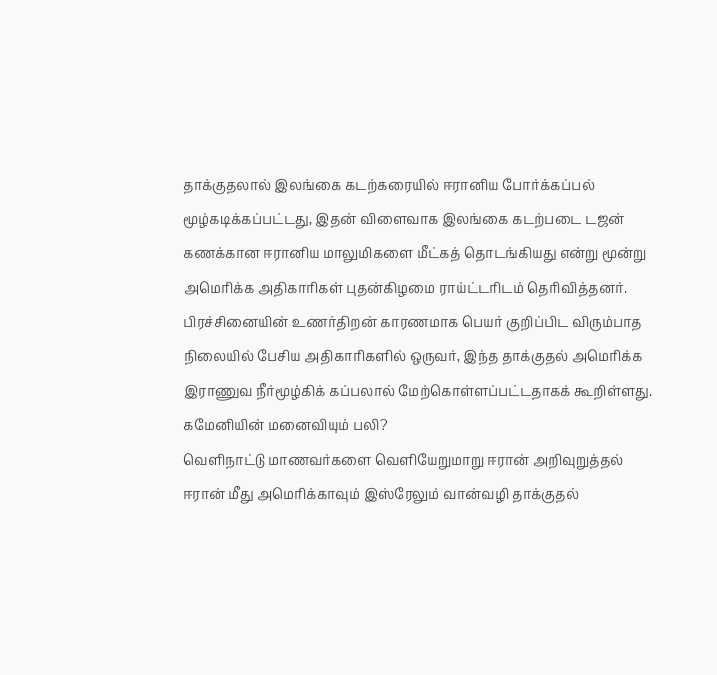தாக்குதலால் இலங்கை கடற்கரையில் ஈரானிய போர்க்கப்பல் மூழ்கடிக்கப்பட்டது, இதன் விளைவாக இலங்கை கடற்படை டஜன் கணக்கான ஈரானிய மாலுமிகளை மீட்கத் தொடங்கியது என்று மூன்று அமெரிக்க அதிகாரிகள் புதன்கிழமை ராய்ட்டரிடம் தெரிவித்தனர். பிரச்சினையின் உணர்திறன் காரணமாக பெயர் குறிப்பிட விரும்பாத நிலையில் பேசிய அதிகாரிகளில் ஒருவர், இந்த தாக்குதல் அமெரிக்க இராணுவ நீர்மூழ்கிக் கப்பலால் மேற்கொள்ளப்பட்டதாகக் கூறிள்ளது.
கமேனியின் மனைவியும் பலி?
வெளிநாட்டு மாணவர்களை வௌியேறுமாறு ஈரான் அறிவுறுத்தல்
ஈரான் மீது அமெரிக்காவும் இஸ்ரேலும் வான்வழி தாக்குதல்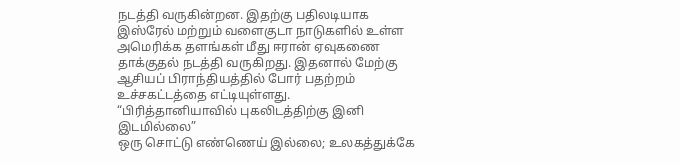நடத்தி வருகின்றன. இதற்கு பதிலடியாக இஸ்ரேல் மற்றும் வளைகுடா நாடுகளில் உள்ள அமெரிக்க தளங்கள் மீது ஈரான் ஏவுகணை தாக்குதல் நடத்தி வருகிறது. இதனால் மேற்கு ஆசியப் பிராந்தியத்தில் போர் பதற்றம் உச்சகட்டத்தை எட்டியுள்ளது.
“பிரித்தானியாவில் புகலிடத்திற்கு இனி இடமில்லை”
ஒரு சொட்டு எண்ணெய் இல்லை; உலகத்துக்கே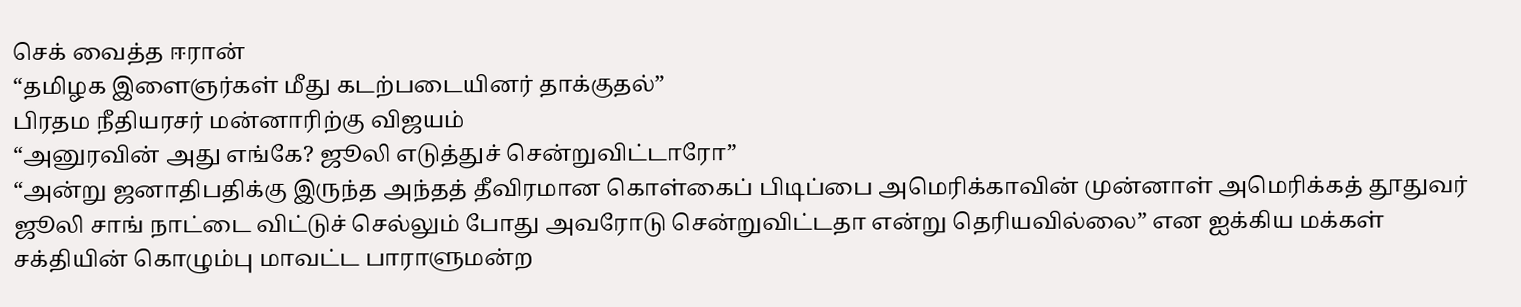செக் வைத்த ஈரான்
“தமிழக இளைஞர்கள் மீது கடற்படையினர் தாக்குதல்”
பிரதம நீதியரசர் மன்னாரிற்கு விஜயம்
“அனுரவின் அது எங்கே? ஜூலி எடுத்துச் சென்றுவிட்டாரோ”
“அன்று ஜனாதிபதிக்கு இருந்த அந்தத் தீவிரமான கொள்கைப் பிடிப்பை அமெரிக்காவின் முன்னாள் அமெரிக்கத் தூதுவர் ஜூலி சாங் நாட்டை விட்டுச் செல்லும் போது அவரோடு சென்றுவிட்டதா என்று தெரியவில்லை” என ஐக்கிய மக்கள் சக்தியின் கொழும்பு மாவட்ட பாராளுமன்ற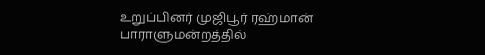உறுப்பினர் முஜிபூர் ரஹ்மான் பாராளுமன்றத்தில்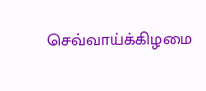செவ்வாய்க்கிழமை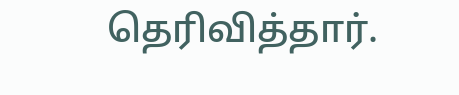தெரிவித்தார்.